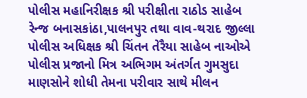પોલીસ મહાનિરીક્ષક શ્રી પરીક્ષીતા રાઠોડ સાહેબ રેન્જ બનાસકાંઠા,પાલનપુર તથા વાવ-થરાદ જીલ્લા પોલીસ અધિક્ષક શ્રી ચિંતન તેરૈયા સાહેબ નાઓએ પોલીસ પ્રજાનો મિત્ર અભિગમ અંતર્ગત ગુમસુદા માણસોને શોધી તેમના પરીવાર સાથે મીલન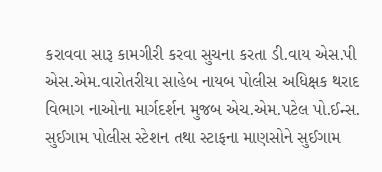કરાવવા સારૂ કામગીરી કરવા સુચના કરતા ડી.વાય એસ.પી એસ.એમ.વારોતરીયા સાહેબ નાયબ પોલીસ અધિક્ષક થરાદ વિભાગ નાઓના માર્ગદર્શન મુજબ એચ.એમ.પટેલ પો.ઈન્સ. સુઈગામ પોલીસ સ્ટેશન તથા સ્ટાફના માણસોને સુઈગામ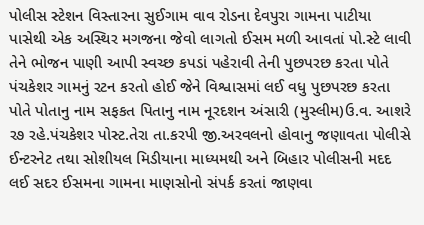પોલીસ સ્ટેશન વિસ્તારના સુઈગામ વાવ રોડના દેવપુરા ગામના પાટીયા પાસેથી એક અસ્થિર મગજના જેવો લાગતો ઈસમ મળી આવતાં પો.સ્ટે લાવી તેને ભોજન પાણી આપી સ્વચ્છ કપડાં પહેરાવી તેની પુછપરછ કરતા પોતે પંચકેશર ગામનું રટન કરતો હોઈ જેને વિશ્વાસમાં લઈ વધુ પુછપરછ કરતા પોતે પોતાનુ નામ સફકત પિતાનુ નામ નૂરદશન અંસારી (મુસ્લીમ)ઉ.વ. આશરે ર૭ રહે.પંચકેશર પોસ્ટ.તેરા તા.કરપી જી.અરવલનો હોવાનુ જણાવતા પોલીસે ઈન્ટરનેટ તથા સોશીયલ મિડીયાના માધ્યમથી અને બિહાર પોલીસની મદદ લઈ સદર ઈસમના ગામના માણસોનો સંપર્ક કરતાં જાણવા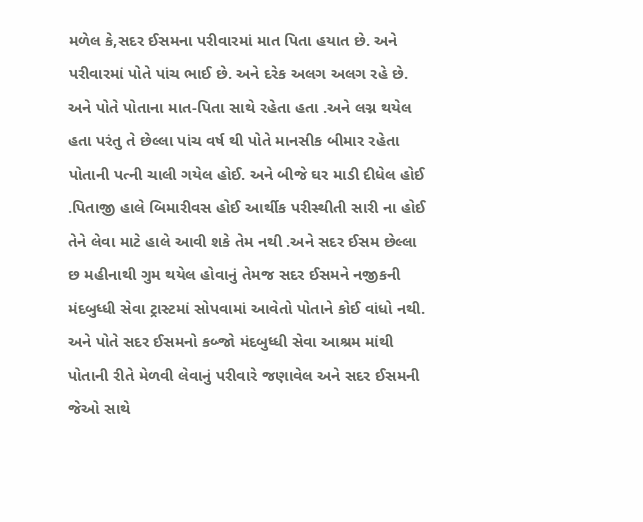મળેલ કે,સદર ઈસમના પરીવારમાં માત પિતા હયાત છે. અને પરીવારમાં પોતે પાંચ ભાઈ છે. અને દરેક અલગ અલગ રહે છે.
અને પોતે પોતાના માત-પિતા સાથે રહેતા હતા .અને લગ્ન થયેલ હતા પરંતુ તે છેલ્લા પાંચ વર્ષ થી પોતે માનસીક બીમાર રહેતા પોતાની પત્ની ચાલી ગયેલ હોઈ. અને બીજે ઘર માડી દીધેલ હોઈ .પિતાજી હાલે બિમારીવસ હોઈ આર્થીક પરીસ્થીતી સારી ના હોઈ તેને લેવા માટે હાલે આવી શકે તેમ નથી .અને સદર ઈસમ છેલ્લા છ મહીનાથી ગુમ થયેલ હોવાનું તેમજ સદર ઈસમને નજીકની મંદબુધ્ધી સેવા ટ્રાસ્ટમાં સોપવામાં આવેતો પોતાને કોઈ વાંધો નથી. અને પોતે સદર ઈસમનો કબ્જો મંદબુધ્ધી સેવા આશ્રમ માંથી પોતાની રીતે મેળવી લેવાનું પરીવારે જણાવેલ અને સદર ઈસમની જેઓ સાથે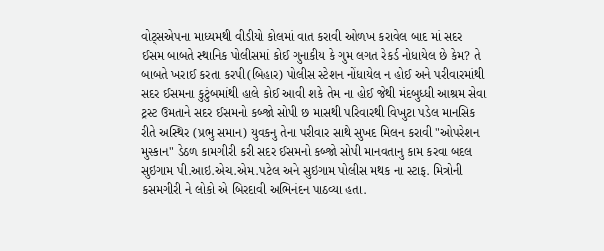વોટ્સએપના માધ્યમથી વીડીયો કોલમાં વાત કરાવી ઓળખ કરાવેલ બાદ માં સદર ઈસમ બાબતે સ્થાનિક પોલીસમાં કોઈ ગુનાકીય કે ગુમ લગત રેકર્ડ નોધાયેલ છે કેમ? તે બાબતે ખરાઈ કરતા કરપી(બિહાર) પોલીસ સ્ટેશન નોંધાયેલ ન હોઈ અને પરીવારમાંથી સદર ઈસમના કુટુંબમાંથી હાલે કોઈ આવી શકે તેમ ના હોઈ જેથી મંદબુધ્ધી આશ્રમ સેવા ટ્રસ્ટ ઉમતાને સદર ઈસમનો કબ્જો સોપી છ માસથી પરિવારથી વિખુટા પડેલ માનસિક રીતે અસ્થિર (પ્રભુ સમાન) યુવકનુ તેના પરીવાર સાથે સુખદ મિલન કરાવી "ઓપરેશન મુસ્કાન" ડેઠળ કામગીરી કરી સદર ઈસમનો કબ્જો સોપી માનવતાનુ કામ કરવા બદલ સુઇગામ પી.આઇ.એચ.એમ.પટેલ અને સુઇગામ પોલીસ મથક ના સ્ટાફ. મિત્રોની કસમગીરી ને લોકો એ બિરદાવી અભિનંદન પાઠવ્યા હતા.